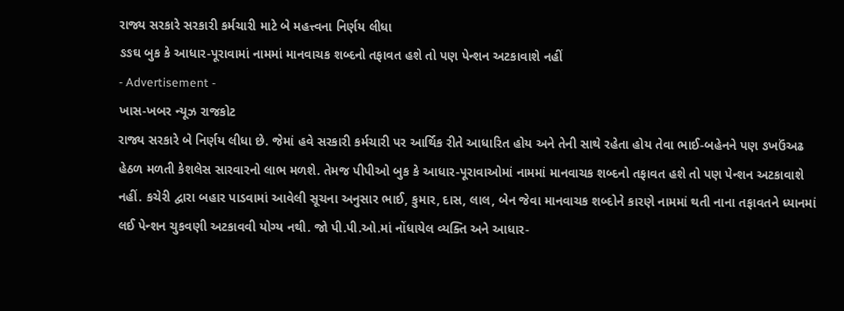રાજ્ય સરકારે સરકારી કર્મચારી માટે બે મહત્ત્વના નિર્ણય લીધા
ઙઙઘ બુક કે આધાર-પૂરાવામાં નામમાં માનવાચક શબ્દનો તફાવત હશે તો પણ પેન્શન અટકાવાશે નહીં
- Advertisement -
ખાસ-ખબર ન્યૂઝ રાજકોટ
રાજ્ય સરકારે બે નિર્ણય લીધા છે. જેમાં હવે સરકારી કર્મચારી પર આર્થિક રીતે આધારિત હોય અને તેની સાથે રહેતા હોય તેવા ભાઈ-બહેનને પણ ઙખઉંઅઢ હેઠળ મળતી કેશલેસ સારવારનો લાભ મળશે. તેમજ પીપીઓ બુક કે આધાર-પૂરાવાઓમાં નામમાં માનવાચક શબ્દનો તફાવત હશે તો પણ પેન્શન અટકાવાશે નહીં. કચેરી દ્વારા બહાર પાડવામાં આવેલી સૂચના અનુસાર ભાઈ, કુમાર, દાસ, લાલ, બેન જેવા માનવાચક શબ્દોને કારણે નામમાં થતી નાના તફાવતને ધ્યાનમાં લઈ પેન્શન ચુકવણી અટકાવવી યોગ્ય નથી. જો પી.પી.ઓ.માં નોંધાયેલ વ્યક્તિ અને આધાર-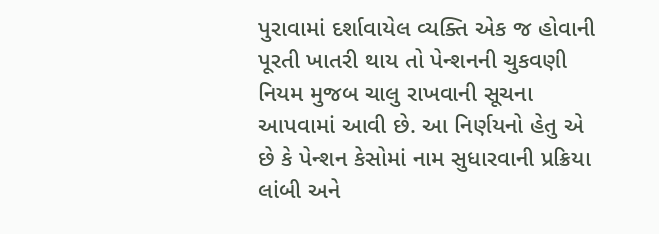પુરાવામાં દર્શાવાયેલ વ્યક્તિ એક જ હોવાની પૂરતી ખાતરી થાય તો પેન્શનની ચુકવણી નિયમ મુજબ ચાલુ રાખવાની સૂચના આપવામાં આવી છે. આ નિર્ણયનો હેતુ એ છે કે પેન્શન કેસોમાં નામ સુધારવાની પ્રક્રિયા લાંબી અને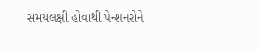સમયલક્ષી હોવાથી પેન્શનરોને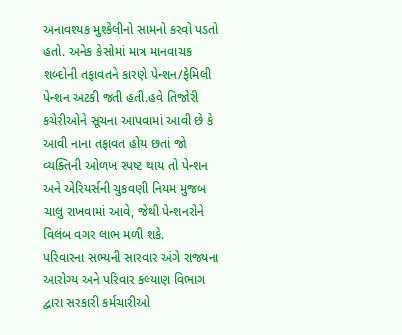અનાવશ્યક મુશ્કેલીનો સામનો કરવો પડતો હતો. અનેક કેસોમાં માત્ર માનવાચક શબ્દોની તફાવતને કારણે પેન્શન/ફેમિલી પેન્શન અટકી જતી હતી.હવે તિજોરી કચેરીઓને સૂચના આપવામાં આવી છે કે આવી નાના તફાવત હોય છતાં જો વ્યક્તિની ઓળખ સ્પષ્ટ થાય તો પેન્શન અને એરિયર્સની ચુકવણી નિયમ મુજબ ચાલુ રાખવામાં આવે, જેથી પેન્શનરોને વિલંબ વગર લાભ મળી શકે.
પરિવારના સભ્યની સારવાર અંગે રાજ્યના આરોગ્ય અને પરિવાર કલ્યાણ વિભાગ દ્વારા સરકારી કર્મચારીઓ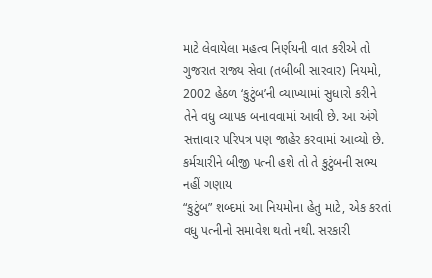માટે લેવાયેલા મહત્વ નિર્ણયની વાત કરીએ તો ગુજરાત રાજ્ય સેવા (તબીબી સારવાર) નિયમો, 2002 હેઠળ ‘કુટુંબ’ની વ્યાખ્યામાં સુધારો કરીને તેને વધુ વ્યાપક બનાવવામાં આવી છે. આ અંગે સત્તાવાર પરિપત્ર પણ જાહેર કરવામાં આવ્યો છે.
કર્મચારીને બીજી પત્ની હશે તો તે કુટુંબની સભ્ય નહીં ગણાય
“કુટુંબ” શબ્દમાં આ નિયમોના હેતુ માટે, એક કરતાં વધુ પત્નીનો સમાવેશ થતો નથી. સરકારી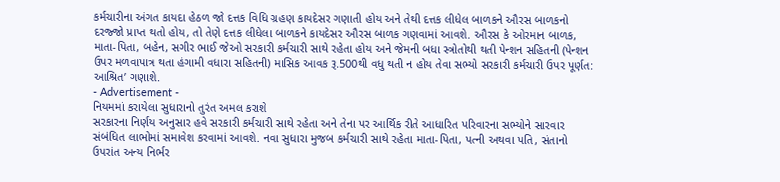કર્મચારીના અંગત કાયદા હેઠળ જો દત્તક વિધિ ગ્રહણ કાયદેસર ગણાતી હોય અને તેથી દત્તક લીધેલ બાળકને ઔરસ બાળકનો દરજ્જો પ્રાપ્ત થતો હોય, તો તેણે દત્તક લીધેલા બાળકને કાયદેસર ઔરસ બાળક ગણવામાં આવશે. ઔરસ કે ઓરમાન બાળક, માતા-પિતા, બહેન, સગીર ભાઈ જેઓ સરકારી કર્મચારી સાથે રહેતા હોય અને જેમની બધા સ્ત્રોતોથી થતી પેન્શન સહિતની (પેન્શન ઉપર મળવાપાત્ર થતા હંગામી વધારા સહિતની) માસિક આવક રૂ.500થી વધુ થતી ન હોય તેવા સભ્યો સરકારી કર્મચારી ઉપર પૂર્ણત: આશ્રિત’ ગણાશે.
- Advertisement -
નિયમમાં કરાયેલા સુધારાનો તુરંત અમલ કરાશે
સરકારના નિર્ણય અનુસાર હવે સરકારી કર્મચારી સાથે રહેતા અને તેના પર આર્થિક રીતે આધારિત પરિવારના સભ્યોને સારવાર સંબંધિત લાભોમાં સમાવેશ કરવામાં આવશે. નવા સુધારા મુજબ કર્મચારી સાથે રહેતા માતા-પિતા, પત્ની અથવા પતિ, સંતાનો ઉપરાંત અન્ય નિર્ભર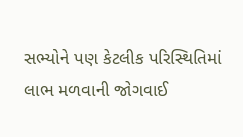સભ્યોને પણ કેટલીક પરિસ્થિતિમાં લાભ મળવાની જોગવાઈ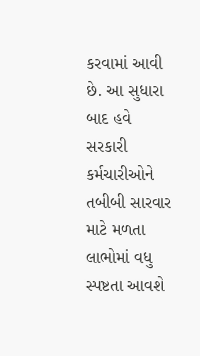કરવામાં આવી છે. આ સુધારા બાદ હવે સરકારી કર્મચારીઓને તબીબી સારવાર માટે મળતા લાભોમાં વધુ સ્પષ્ટતા આવશે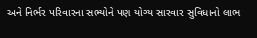અને નિર્ભર પરિવારના સભ્યોને પણ યોગ્ય સારવાર સુવિધાનો લાભ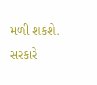મળી શકશે. સરકારે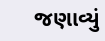જણાવ્યું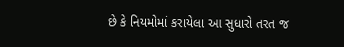છે કે નિયમોમાં કરાયેલા આ સુધારો તરત જ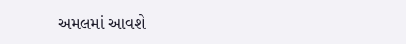અમલમાં આવશે